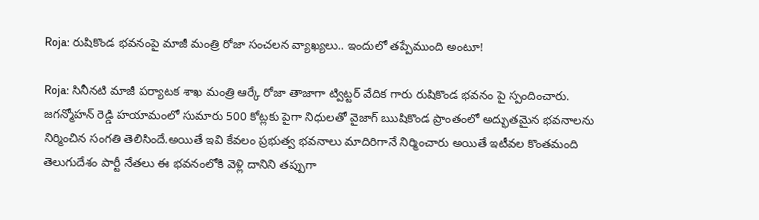Roja: రుషికొండ భవనంపై మాజీ మంత్రి రోజా సంచలన వ్యాఖ్యలు.. ఇందులో తప్పేముంది అంటూ!

Roja: సినీనటి మాజీ పర్యాటక శాఖ మంత్రి ఆర్కే రోజా తాజాగా ట్విట్టర్ వేదిక గారు రుషికొండ భవనం పై స్పందించారు. జగన్మోహన్ రెడ్డి హయామంలో సుమారు 500 కోట్లకు పైగా నిధులతో వైజాగ్ ఋషికొండ ప్రాంతంలో అద్భుతమైన భవనాలను నిర్మించిన సంగతి తెలిసిందే.అయితే ఇవి కేవలం ప్రభుత్వ భవనాలు మాదిరిగానే నిర్మించారు అయితే ఇటీవల కొంతమంది తెలుగుదేశం పార్టీ నేతలు ఈ భవనంలోకి వెళ్లి దానిని తప్పుగా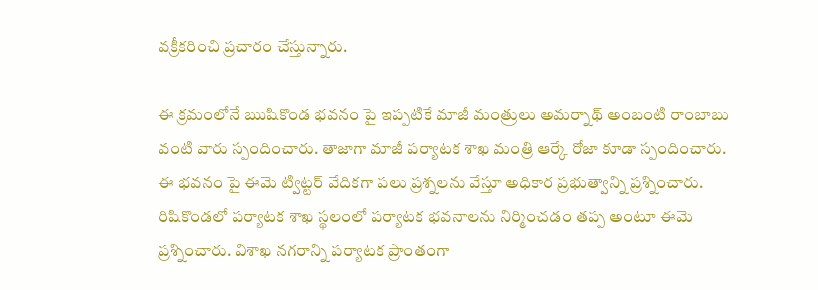వక్రీకరించి ప్రచారం చేస్తున్నారు.

ఈ క్రమంలోనే ఋషికొండ భవనం పై ఇప్పటికే మాజీ మంత్రులు అమర్నాథ్ అంబంటి రాంబాబు వంటి వారు స్పందించారు. తాజాగా మాజీ పర్యాటక శాఖ మంత్రి ఆర్కే రోజా కూడా స్పందించారు. ఈ భవనం పై ఈమె ట్విట్టర్ వేదికగా పలు ప్రశ్నలను వేస్తూ అధికార ప్రభుత్వాన్ని ప్రశ్నించారు. రిషికొండలో పర్యాటక శాఖ స్థలంలో పర్యాటక భవనాలను నిర్మించడం తప్ప అంటూ ఈమె ప్రశ్నించారు. విశాఖ నగరాన్ని పర్యాటక ప్రాంతంగా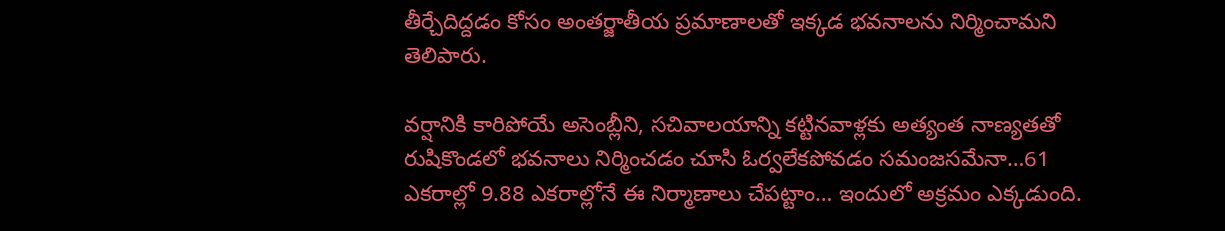తీర్చేదిద్దడం కోసం అంతర్జాతీయ ప్రమాణాలతో ఇక్కడ భవనాలను నిర్మించామని తెలిపారు.

వర్షానికి కారిపోయే అసెంబ్లీని, సచివాలయాన్ని కట్టినవాళ్లకు అత్యంత నాణ్యతతో రుషికొండలో భవనాలు నిర్మించడం చూసి ఓర్వలేకపోవడం సమంజసమేనా…61 ఎకరాల్లో 9.88 ఎకరాల్లోనే ఈ నిర్మాణాలు చేపట్టాం… ఇందులో అక్రమం ఎక్కడుంది.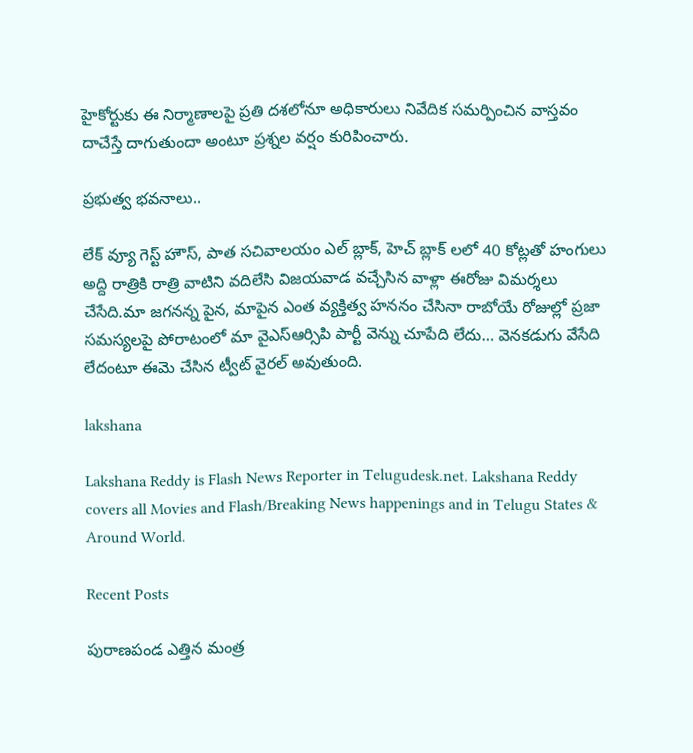హైకోర్టుకు ఈ నిర్మాణాలపై ప్రతి దశలోనూ అధికారులు నివేదిక సమర్పించిన వాస్తవం దాచేస్తే దాగుతుందా అంటూ ప్రశ్నల వర్షం కురిపించారు.

ప్రభుత్వ భవనాలు..

లేక్ వ్యూ గెస్ట్‌ హౌస్, పాత సచివాలయం ఎల్ బ్లాక్, హెచ్ బ్లాక్ లలో 40 కోట్లతో హంగులు అద్ది రాత్రికి రాత్రి వాటిని వదిలేసి విజయవాడ వచ్చేసిన వాళ్లా ఈరోజు విమర్శలు చేసేది.మా జగనన్న పైన, మాపైన ఎంత వ్యక్తిత్వ హననం చేసినా రాబోయే రోజుల్లో ప్రజా సమస్యలపై పోరాటంలో మా వైఎస్ఆర్సిపి పార్టీ వెన్ను చూపేది లేదు… వెనకడుగు వేసేది లేదంటూ ఈమె చేసిన ట్వీట్ వైరల్ అవుతుంది.

lakshana

Lakshana Reddy is Flash News Reporter in Telugudesk.net. Lakshana Reddy covers all Movies and Flash/Breaking News happenings and in Telugu States & Around World.

Recent Posts

పురాణపండ ఎత్తిన మంత్ర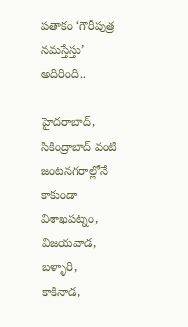పతాకం ‘గౌరీపుత్ర నమస్తేస్తు’ అదిరింది..

హైదరాబాద్, సికింద్రాబాద్ వంటి జంటనగరాల్లోనే కాకుండా విశాఖపట్నం, విజయవాడ, బళ్ళారి, కాకినాడ,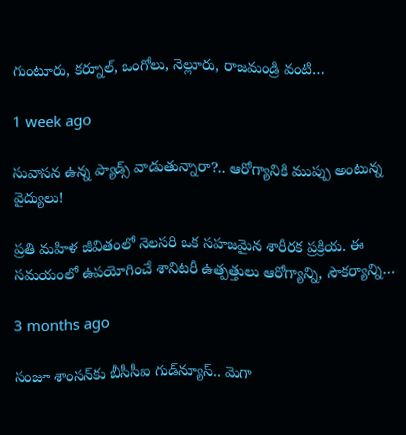గుంటూరు, కర్నూల్, ఒంగోలు, నెల్లూరు, రాజమండ్రి వంటి…

1 week ago

సువాసన ఉన్న ప్యాడ్స్ వాడుతున్నారా?.. ఆరోగ్యానికి ముప్పు అంటున్న వైద్యులు!

ప్రతి మహిళ జీవితంలో నెలసరి ఒక సహజమైన శారీరక ప్రక్రియ. ఈ సమయంలో ఉపయోగించే శానిటరీ ఉత్పత్తులు ఆరోగ్యాన్ని, సౌకర్యాన్ని…

3 months ago

సంజూ శాంసన్‌కు బీసీసీఐ గుడ్‌న్యూస్.. మెగా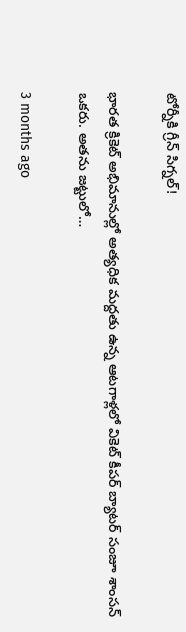టోర్నీకి గ్రీన్ సిగ్నల్!

భారత క్రికెట్ అభిమానుల్లో అత్యధిక మద్దతు ఉన్న ఆటగాళ్లలో వికెట్ కీపర్ బ్యాటర్ సంజూ శాంసన్ ఒకరు. అతను జట్టులో…

3 months ago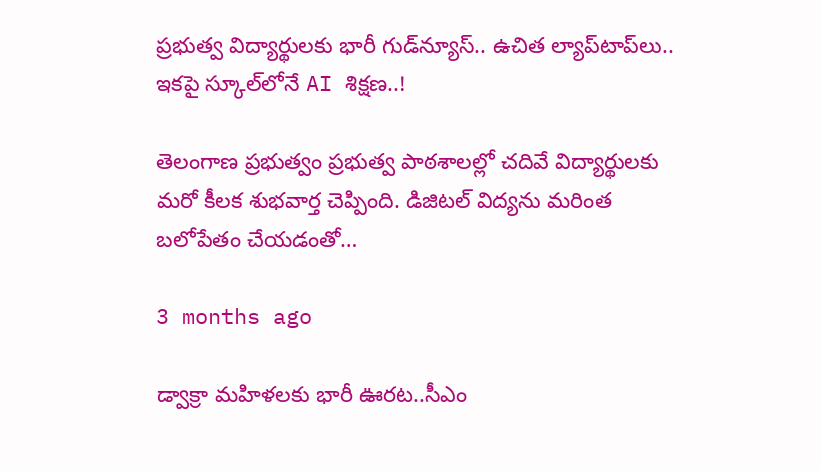ప్రభుత్వ విద్యార్థులకు భారీ గుడ్‌న్యూస్.. ఉచిత ల్యాప్‌టాప్‌లు.. ఇకపై స్కూల్‌లోనే AI శిక్షణ..!

తెలంగాణ ప్రభుత్వం ప్రభుత్వ పాఠశాలల్లో చదివే విద్యార్థులకు మరో కీలక శుభవార్త చెప్పింది. డిజిటల్ విద్యను మరింత బలోపేతం చేయడంతో…

3 months ago

డ్వాక్రా మహిళలకు భారీ ఊరట..సీఎం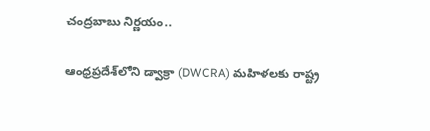చంద్రబాబు నిర్ణయం..

ఆంధ్రప్రదేశ్‌లోని డ్వాక్రా (DWCRA) మహిళలకు రాష్ట్ర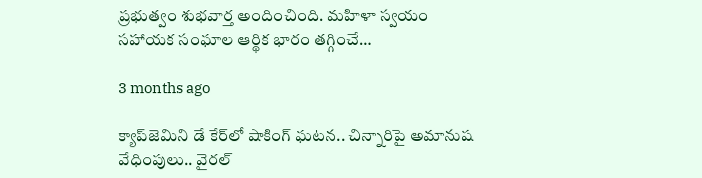ప్రభుత్వం శుభవార్త అందించింది. మహిళా స్వయం సహాయక సంఘాల ఆర్థిక భారం తగ్గించే…

3 months ago

క్యాప్‌జెమిని డే కేర్‌లో షాకింగ్ ఘటన.. చిన్నారిపై అమానుష వేధింపులు.. వైరల్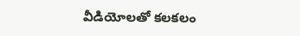వీడియోలతో కలకలం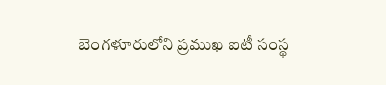బెంగళూరులోని ప్రముఖ ఐటీ సంస్థ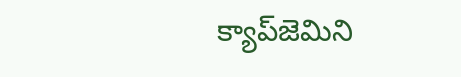క్యాప్‌జెమిని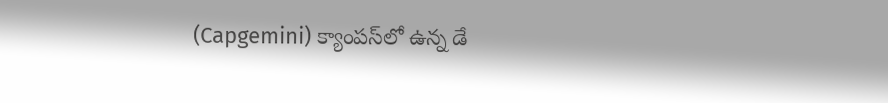(Capgemini) క్యాంపస్‌లో ఉన్న డే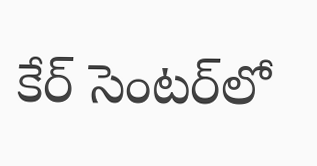కేర్ సెంటర్‌లో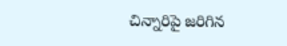చిన్నారిపై జరిగిన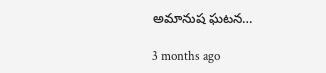అమానుష ఘటన…

3 months ago